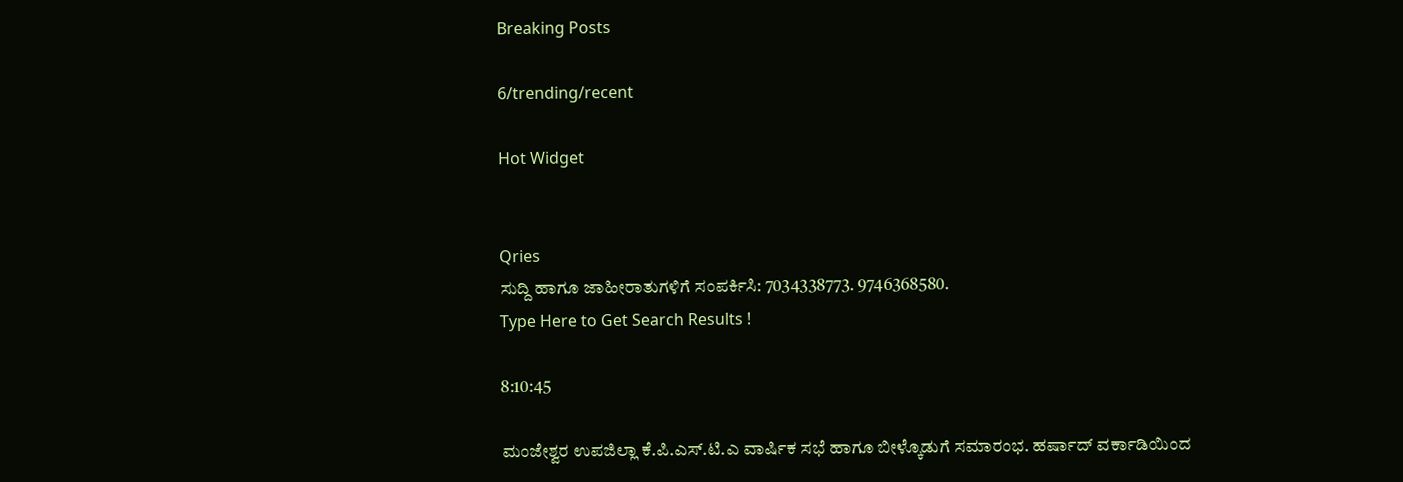Breaking Posts

6/trending/recent

Hot Widget


Qries
ಸುದ್ದಿ ಹಾಗೂ ಜಾಹೀರಾತುಗಳಿಗೆ ಸಂಪರ್ಕಿಸಿ: 7034338773. 9746368580.
Type Here to Get Search Results !

8:10:45

ಮಂಜೇಶ್ವರ ಉಪಜಿಲ್ಲಾ ಕೆ.ಪಿ.ಎಸ್‌.ಟಿ.ಎ ವಾರ್ಷಿಕ ಸಭೆ ಹಾಗೂ ಬೀಳ್ಕೊಡುಗೆ ಸಮಾರಂಭ. ಹರ್ಷಾದ್ ವರ್ಕಾಡಿಯಿಂದ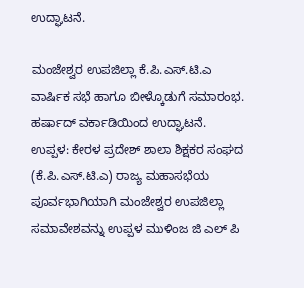ಉದ್ಘಾಟನೆ.

ಮಂಜೇಶ್ವರ ಉಪಜಿಲ್ಲಾ ಕೆ.ಪಿ.ಎಸ್‌.ಟಿ.ಎ ವಾರ್ಷಿಕ ಸಭೆ ಹಾಗೂ ಬೀಳ್ಕೊಡುಗೆ ಸಮಾರಂಭ. ಹರ್ಷಾದ್ ವರ್ಕಾಡಿಯಿಂದ ಉದ್ಘಾಟನೆ.
ಉಪ್ಪಳ: ಕೇರಳ ಪ್ರದೇಶ್ ಶಾಲಾ ಶಿಕ್ಷಕರ ಸಂಘದ (ಕೆ.ಪಿ.ಎಸ್‌.ಟಿ.ಎ) ರಾಜ್ಯ ಮಹಾಸಭೆಯ ಪೂರ್ವಭಾಗಿಯಾಗಿ ಮಂಜೇಶ್ವರ ಉಪಜಿಲ್ಲಾ ಸಮಾವೇಶವನ್ನು ಉಪ್ಪಳ ಮುಳಿಂಜ ಜಿ ಎಲ್ ಪಿ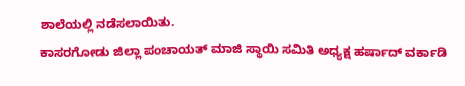ಶಾಲೆಯಲ್ಲಿ ನಡೆಸಲಾಯಿತು.
ಕಾಸರಗೋಡು ಜಿಲ್ಲಾ ಪಂಚಾಯತ್ ಮಾಜಿ ಸ್ಥಾಯಿ ಸಮಿತಿ ಅಧ್ಯಕ್ಷ ಹರ್ಷಾದ್ ವರ್ಕಾಡಿ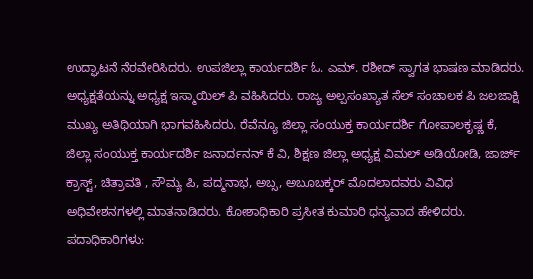ಉದ್ಘಾಟನೆ ನೆರವೇರಿಸಿದರು. ಉಪಜಿಲ್ಲಾ ಕಾರ್ಯದರ್ಶಿ ಓ. ಎಮ್. ರಶೀದ್ ಸ್ವಾಗತ ಭಾಷಣ ಮಾಡಿದರು. ಅಧ್ಯಕ್ಷತೆಯನ್ನು ಅಧ್ಯಕ್ಷ ಇಸ್ಮಾಯಿಲ್ ಪಿ ವಹಿಸಿದರು. ರಾಜ್ಯ ಅಲ್ಪಸಂಖ್ಯಾತ ಸೆಲ್ ಸಂಚಾಲಕ ಪಿ ಜಲಜಾಕ್ಷಿ ಮುಖ್ಯ ಅತಿಥಿಯಾಗಿ ಭಾಗವಹಿಸಿದರು. ರೆವೆನ್ಯೂ ಜಿಲ್ಲಾ ಸಂಯುಕ್ತ ಕಾರ್ಯದರ್ಶಿ ಗೋಪಾಲಕೃಷ್ಣ ಕೆ, ಜಿಲ್ಲಾ ಸಂಯುಕ್ತ ಕಾರ್ಯದರ್ಶಿ ಜನಾರ್ದನನ್ ಕೆ ವಿ, ಶಿಕ್ಷಣ ಜಿಲ್ಲಾ ಅಧ್ಯಕ್ಷ ವಿಮಲ್ ಅಡಿಯೋಡಿ, ಜಾರ್ಜ್ ಕ್ರಾಸ್ಟ್, ಚಿತ್ರಾವತಿ , ಸೌಮ್ಯ ಪಿ, ಪದ್ಮನಾಭ, ಅಬ್ಸ, ಅಬೂಬಕ್ಕರ್ ಮೊದಲಾದವರು ವಿವಿಧ ಅಧಿವೇಶನಗಳಲ್ಲಿ ಮಾತನಾಡಿದರು. ಕೋಶಾಧಿಕಾರಿ ಪ್ರಸೀತ ಕುಮಾರಿ ಧನ್ಯವಾದ ಹೇಳಿದರು. ಪದಾಧಿಕಾರಿಗಳು: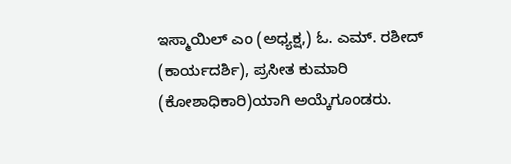ಇಸ್ಮಾಯಿಲ್ ಎಂ (ಅಧ್ಯಕ್ಷ,) ಓ. ಎಮ್. ರಶೀದ್ (ಕಾರ್ಯದರ್ಶಿ), ಪ್ರಸೀತ ಕುಮಾರಿ (ಕೋಶಾಧಿಕಾರಿ)ಯಾಗಿ ಅಯ್ಕೆಗೂಂಡರು.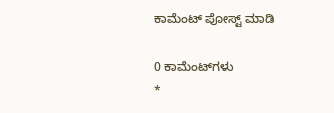ಕಾಮೆಂಟ್‌‌ ಪೋಸ್ಟ್‌ ಮಾಡಿ

0 ಕಾಮೆಂಟ್‌ಗಳು
*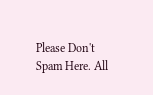Please Don't Spam Here. All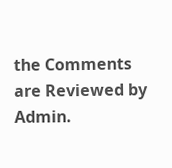the Comments are Reviewed by Admin.